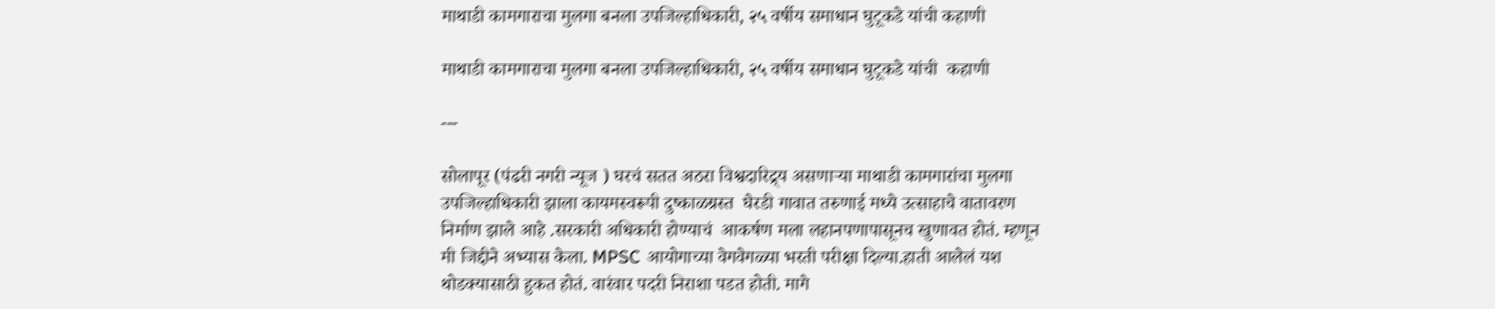माथाडी कामगाराचा मुलगा बनला उपजिल्हाधिकारी, २५ वर्षीय समाधान घुटूकडे यांची कहाणी

माथाडी कामगाराचा मुलगा बनला उपजिल्हाधिकारी, २५ वर्षीय समाधान घुटूकडे यांची  कहाणी

---

सोलापूर (पंढरी नगरी न्यूज ) घरचं सतत अठरा विश्वदारिद्र्य असणाऱ्या माथाडी कामगारांचा मुलगा उपजिल्हाधिकारी झाला कायमस्वरूपी दुष्काळग्रस्त  घेरडी गावात तरुणाई मध्ये उत्साहाचे वातावरण निर्माण झाले आहे .सरकारी अधिकारी होण्याचं  आकर्षण मला लहानपणापासूनच खुणावत होतं. म्हणून मी जिद्दीने अभ्यास केला. MPSC आयोगाच्या वेगवेगळ्या भरती परीक्षा दिल्या.हाती आलेलं यश थोडक्यासाठी हुकत होतं. वारंवार पदरी निराशा पडत होती. मागे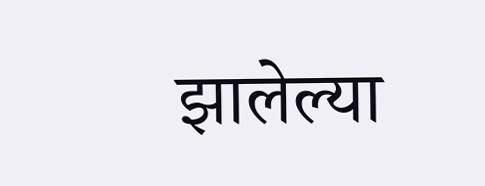झालेल्या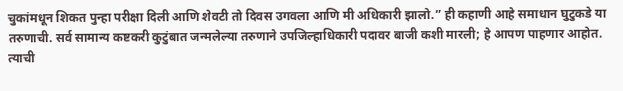चुकांमधून शिकत पुन्हा परीक्षा दिली आणि शेवटी तो दिवस उगवला आणि मी अधिकारी झालो.” ही कहाणी आहे समाधान घुटुकडे या तरुणाची. सर्व सामान्य कष्टकरी कुटुंबात जन्मलेल्या तरुणाने उपजिल्हाधिकारी पदावर बाजी कशी मारली; हे आपण पाहणार आहोत. त्याची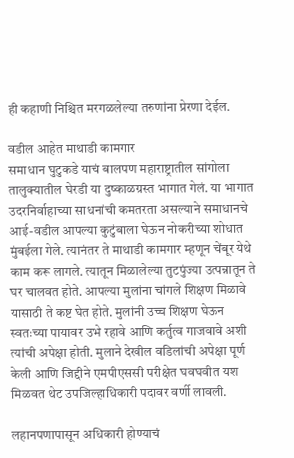ही कहाणी निश्चित मरगळलेल्या तरुणांना प्रेरणा देईल.

वडील आहेत माथाडी कामगार
समाधान घुटुकडे याचं बालपण महाराष्ट्रातील सांगोला तालुक्यातील घेरडी या दुष्काळग्रस्त भागात गेलं. या भागात उदरनिर्वाहाच्या साधनांची कमतरता असल्याने समाधानचे आई-वडील आपल्या कुटुंबाला घेऊन नोकरीच्या शोधात मुंबईला गेले. त्यानंतर ते माथाडी कामगार म्हणून चेंबूर येथे काम करू लागले. त्यातून मिळालेल्या तुटपुंज्या उत्पन्नातून ते घर चालवत होते. आपल्या मुलांना चांगले शिक्षण मिळावे यासाठी ते कष्ट घेत होते. मुलांनी उच्च शिक्षण घेऊन स्वतःच्या पायावर उभे रहावे आणि कर्तुत्व गाजवावे अशी त्यांची अपेक्षा होती. मुलाने देखील वडिलांची अपेक्षा पूर्ण केली आणि जिद्दीने एमपीएससी परीक्षेत घवघवीत यश मिळवत थेट उपजिल्हाधिकारी पदावर वर्णी लावली.

लहानपणापासून अधिकारी होण्याचं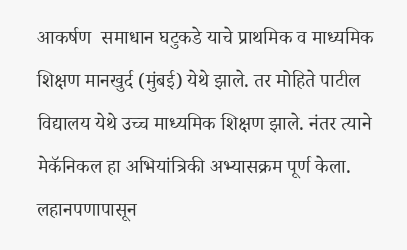आकर्षण  समाधान घटुकडे याचे प्राथमिक व माध्यमिक शिक्षण मानखुर्द (मुंबई) येथे झाले. तर मोहिते पाटील विद्यालय येथे उच्च माध्यमिक शिक्षण झाले. नंतर त्याने मेकॅनिकल हा अभियांत्रिकी अभ्यासक्रम पूर्ण केला. लहानपणापासून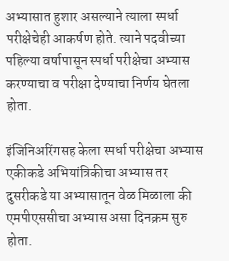अभ्यासात हुशार असल्याने त्याला स्पर्धा परीक्षेचेही आकर्षण होते. त्याने पदवीच्या पहिल्या वर्षापासून स्पर्धा परीक्षेचा अभ्यास करण्याचा व परीक्षा देण्याचा निर्णय घेतला होता.

इंजिनिअरिंगसह केला स्पर्धा परीक्षेचा अभ्यास एकीकडे अभियांत्रिकीचा अभ्यास तर दुसरीकडे या अभ्यासातून वेळ मिळाला की एमपीएससीचा अभ्यास असा दिनक्रम सुरु होता.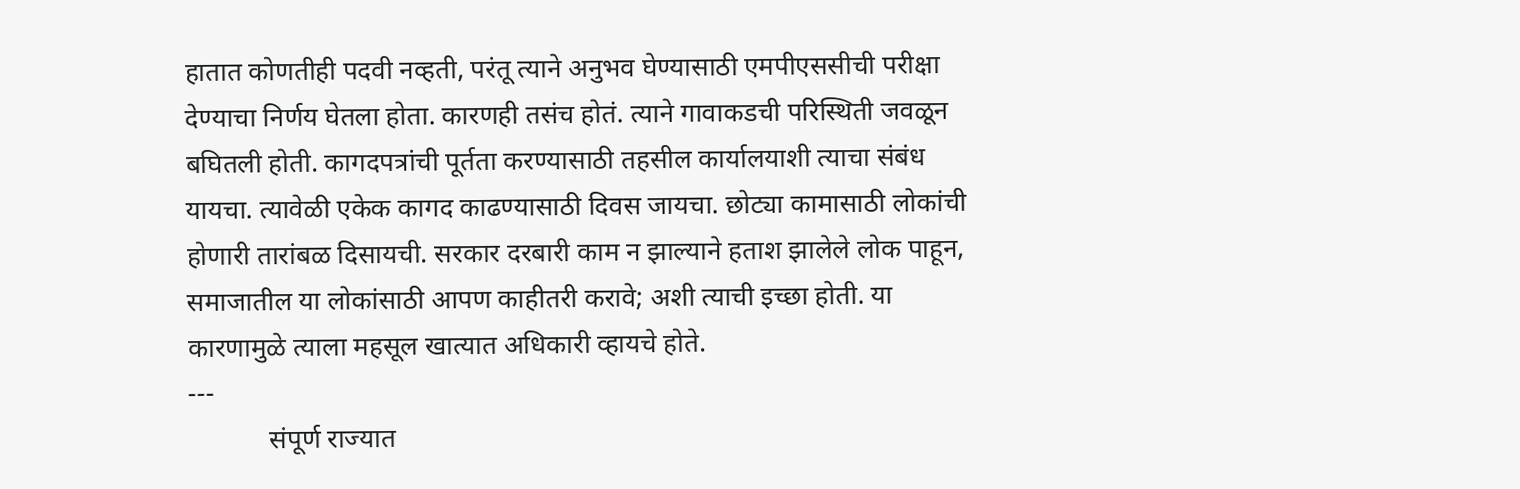हातात कोणतीही पदवी नव्हती, परंतू त्याने अनुभव घेण्यासाठी एमपीएससीची परीक्षा देण्याचा निर्णय घेतला होता. कारणही तसंच होतं. त्याने गावाकडची परिस्थिती जवळून बघितली होती. कागदपत्रांची पूर्तता करण्यासाठी तहसील कार्यालयाशी त्याचा संबंध यायचा. त्यावेळी एकेक कागद काढण्यासाठी दिवस जायचा. छोट्या कामासाठी लोकांची होणारी तारांबळ दिसायची. सरकार दरबारी काम न झाल्याने हताश झालेले लोक पाहून, समाजातील या लोकांसाठी आपण काहीतरी करावे; अशी त्याची इच्छा होती. या कारणामुळे त्याला महसूल खात्यात अधिकारी व्हायचे होते.
---
            संपूर्ण राज्यात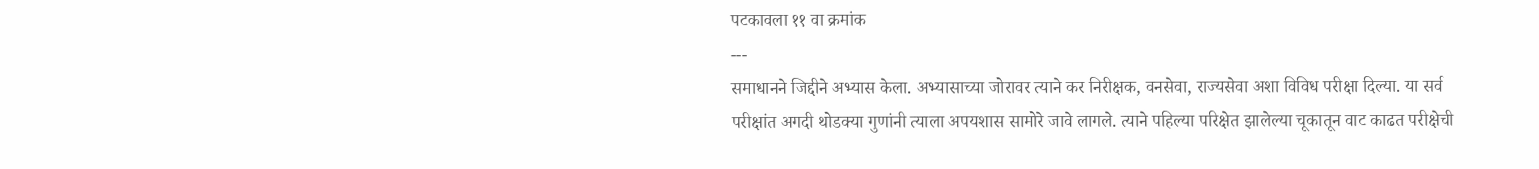पटकावला ११ वा क्रमांक
---
समाधानने जिद्दीने अभ्यास केला. अभ्यासाच्या जोरावर त्याने कर निरीक्षक, वनसेवा, राज्यसेवा अशा विविध परीक्षा दिल्या. या सर्व परीक्षांत अगदी थोडक्या गुणांनी त्याला अपयशास सामोरे जावे लागले. त्याने पहिल्या परिक्षेत झालेल्या चूकातून वाट काढत परीक्षेची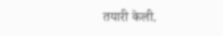तयारी केली.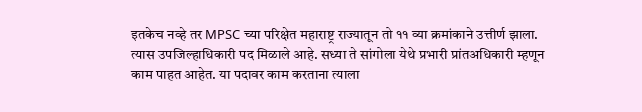इतकेच नव्हे तर MPSC च्या परिक्षेत महाराष्ट्र राज्यातून तो ११ व्या क्रमांकाने उत्तीर्ण झाला. त्यास उपजिल्हाधिकारी पद मिळाले आहे. सध्या ते सांगोला येथे प्रभारी प्रांतअधिकारी म्हणून काम पाहत आहेत. या पदावर काम करताना त्याला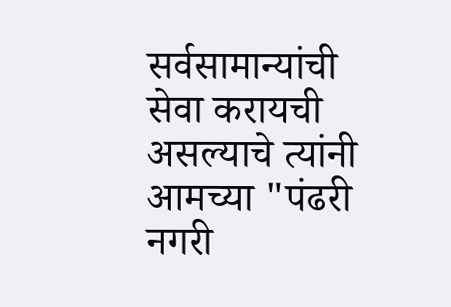सर्वसामान्यांची सेवा करायची असल्याचे त्यांनी आमच्या "पंढरी नगरी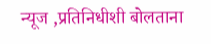न्यूज ,प्रतिनिधीशी बोलताना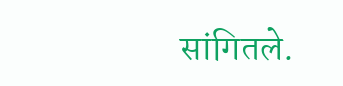सांगितले.